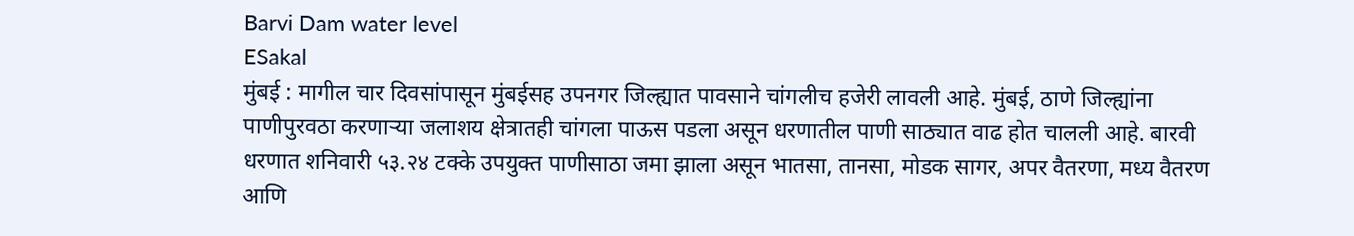Barvi Dam water level
ESakal
मुंबई : मागील चार दिवसांपासून मुंबईसह उपनगर जिल्ह्यात पावसाने चांगलीच हजेरी लावली आहे. मुंबई, ठाणे जिल्ह्यांना पाणीपुरवठा करणाऱ्या जलाशय क्षेत्रातही चांगला पाऊस पडला असून धरणातील पाणी साठ्यात वाढ होत चालली आहे. बारवी धरणात शनिवारी ५३.२४ टक्के उपयुक्त पाणीसाठा जमा झाला असून भातसा, तानसा, मोडक सागर, अपर वैतरणा, मध्य वैतरण आणि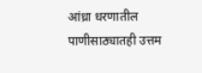आंध्रा धरणातील पाणीसाठ्यातही उत्तम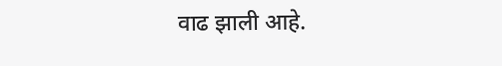वाढ झाली आहे.